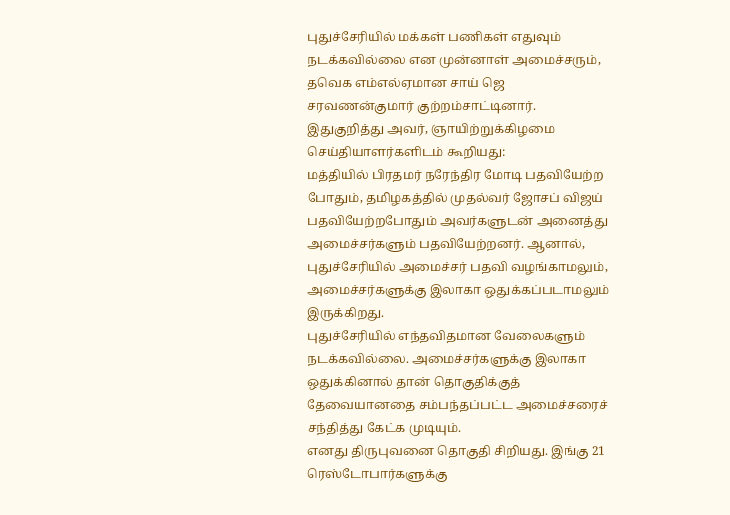புதுச்சேரியில் மக்கள் பணிகள் எதுவும் நடக்கவில்லை என முன்னாள் அமைச்சரும், தவெக எம்எல்ஏமான சாய் ஜெ சரவணன்குமார் குற்றம்சாட்டினார்.
இதுகுறித்து அவர், ஞாயிற்றுக்கிழமை செய்தியாளர்களிடம் கூறியது:
மத்தியில் பிரதமர் நரேந்திர மோடி பதவியேற்ற போதும், தமிழகத்தில் முதல்வர் ஜோசப் விஜய் பதவியேற்றபோதும் அவர்களுடன் அனைத்து அமைச்சர்களும் பதவியேற்றனர். ஆனால், புதுச்சேரியில் அமைச்சர் பதவி வழங்காமலும், அமைச்சர்களுக்கு இலாகா ஒதுக்கப்படாமலும் இருக்கிறது.
புதுச்சேரியில் எந்தவிதமான வேலைகளும் நடக்கவில்லை. அமைச்சர்களுக்கு இலாகா ஒதுக்கினால் தான் தொகுதிக்குத் தேவையானதை சம்பந்தப்பட்ட அமைச்சரைச் சந்தித்து கேட்க முடியும்.
எனது திருபுவனை தொகுதி சிறியது. இங்கு 21 ரெஸ்டோபார்களுக்கு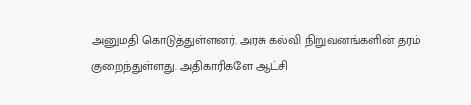அனுமதி கொடுத்துள்ளனர். அரசு கல்வி நிறுவனங்களின் தரம் குறைந்துள்ளது. அதிகாரிகளே ஆட்சி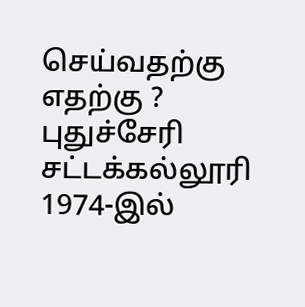செய்வதற்கு எதற்கு ? புதுச்சேரி சட்டக்கல்லூரி 1974-இல்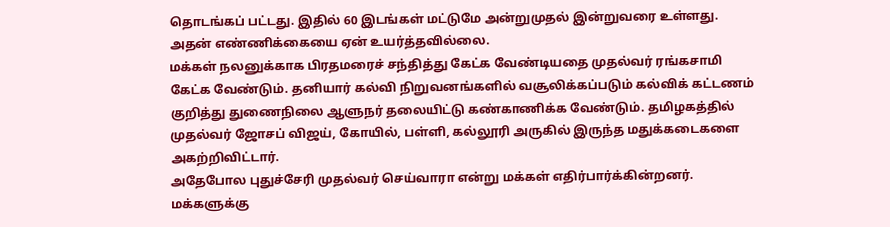தொடங்கப் பட்டது. இதில் 60 இடங்கள் மட்டுமே அன்றுமுதல் இன்றுவரை உள்ளது. அதன் எண்ணிக்கையை ஏன் உயர்த்தவில்லை.
மக்கள் நலனுக்காக பிரதமரைச் சந்தித்து கேட்க வேண்டியதை முதல்வர் ரங்கசாமி கேட்க வேண்டும். தனியார் கல்வி நிறுவனங்களில் வசூலிக்கப்படும் கல்விக் கட்டணம் குறித்து துணைநிலை ஆளுநர் தலையிட்டு கண்காணிக்க வேண்டும். தமிழகத்தில் முதல்வர் ஜோசப் விஜய், கோயில், பள்ளி, கல்லூரி அருகில் இருந்த மதுக்கடைகளை அகற்றிவிட்டார்.
அதேபோல புதுச்சேரி முதல்வர் செய்வாரா என்று மக்கள் எதிர்பார்க்கின்றனர். மக்களுக்கு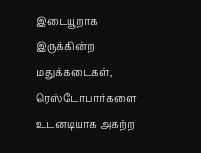இடையூறாக இருக்கின்ற மதுக்கடைகள், ரெஸ்டோபார்களை உடனடியாக அகற்ற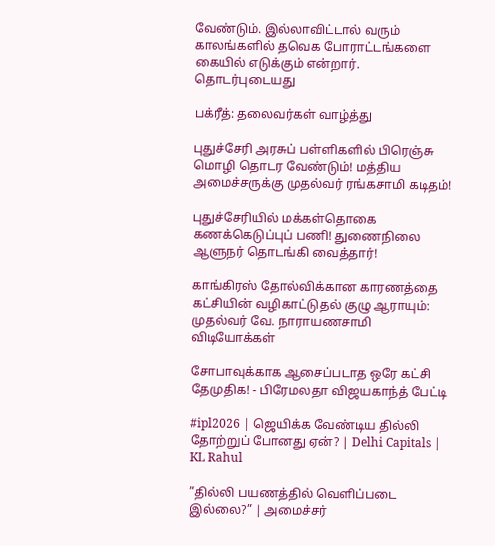வேண்டும். இல்லாவிட்டால் வரும் காலங்களில் தவெக போராட்டங்களை கையில் எடுக்கும் என்றார்.
தொடர்புடையது

பக்ரீத்: தலைவர்கள் வாழ்த்து

புதுச்சேரி அரசுப் பள்ளிகளில் பிரெஞ்சு மொழி தொடர வேண்டும்! மத்திய அமைச்சருக்கு முதல்வர் ரங்கசாமி கடிதம்!

புதுச்சேரியில் மக்கள்தொகை கணக்கெடுப்புப் பணி! துணைநிலை ஆளுநர் தொடங்கி வைத்தார்!

காங்கிரஸ் தோல்விக்கான காரணத்தை கட்சியின் வழிகாட்டுதல் குழு ஆராயும்: முதல்வர் வே. நாராயணசாமி
விடியோக்கள்

சோபாவுக்காக ஆசைப்படாத ஒரே கட்சி தேமுதிக! - பிரேமலதா விஜயகாந்த் பேட்டி

#ipl2026 | ஜெயிக்க வேண்டிய தில்லி தோற்றுப் போனது ஏன்? | Delhi Capitals | KL Rahul

”தில்லி பயணத்தில் வெளிப்படை இல்லை?” | அமைச்சர்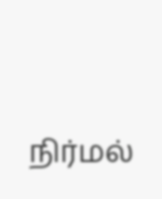நிர்மல்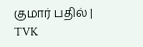குமார் பதில் | TVK